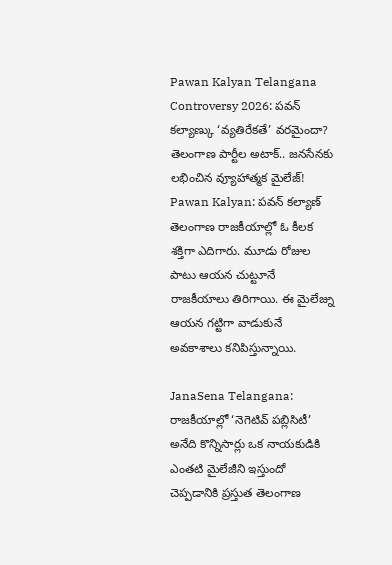Pawan Kalyan Telangana Controversy 2026: పవన్ కల్యాణ్కు ‘వ్యతిరేకతే’ వరమైందా? తెలంగాణ పార్టీల అటాక్.. జనసేనకు లభించిన వ్యూహాత్మక మైలేజ్!
Pawan Kalyan: పవన్ కల్యాణ్ తెలంగాణ రాజకీయాల్లో ఓ కీలక శక్తిగా ఎదిగారు. మూడు రోజుల పాటు ఆయన చుట్టూనే రాజకీయాలు తిరిగాయి. ఈ మైలేజ్ను ఆయన గట్టిగా వాడుకునే అవకాశాలు కనిపిస్తున్నాయి.

JanaSena Telangana: రాజకీయాల్లో ‘నెగెటివ్ పబ్లిసిటీ’ అనేది కొన్నిసార్లు ఒక నాయకుడికి ఎంతటి మైలేజీని ఇస్తుందో చెప్పడానికి ప్రస్తుత తెలంగాణ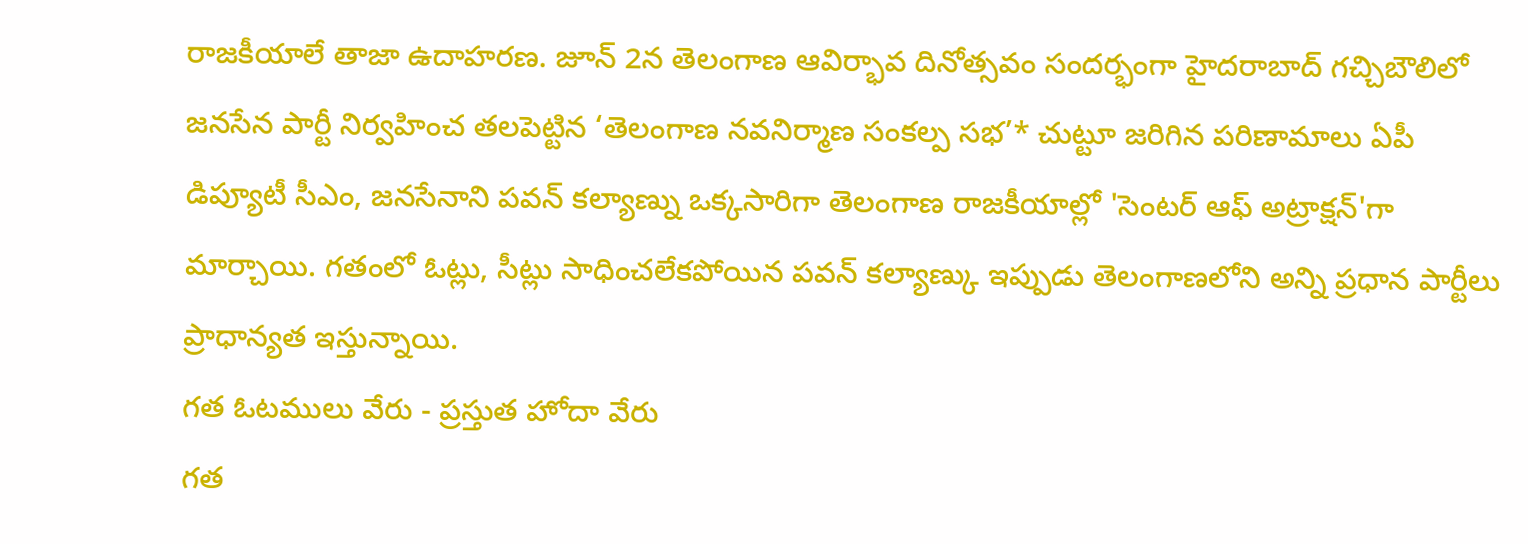రాజకీయాలే తాజా ఉదాహరణ. జూన్ 2న తెలంగాణ ఆవిర్భావ దినోత్సవం సందర్భంగా హైదరాబాద్ గచ్చిబౌలిలో జనసేన పార్టీ నిర్వహించ తలపెట్టిన ‘తెలంగాణ నవనిర్మాణ సంకల్ప సభ’* చుట్టూ జరిగిన పరిణామాలు ఏపీ డిప్యూటీ సీఎం, జనసేనాని పవన్ కల్యాణ్ను ఒక్కసారిగా తెలంగాణ రాజకీయాల్లో 'సెంటర్ ఆఫ్ అట్రాక్షన్'గా మార్చాయి. గతంలో ఓట్లు, సీట్లు సాధించలేకపోయిన పవన్ కల్యాణ్కు ఇప్పుడు తెలంగాణలోని అన్ని ప్రధాన పార్టీలు ప్రాధాన్యత ఇస్తున్నాయి.
గత ఓటములు వేరు - ప్రస్తుత హోదా వేరు
గత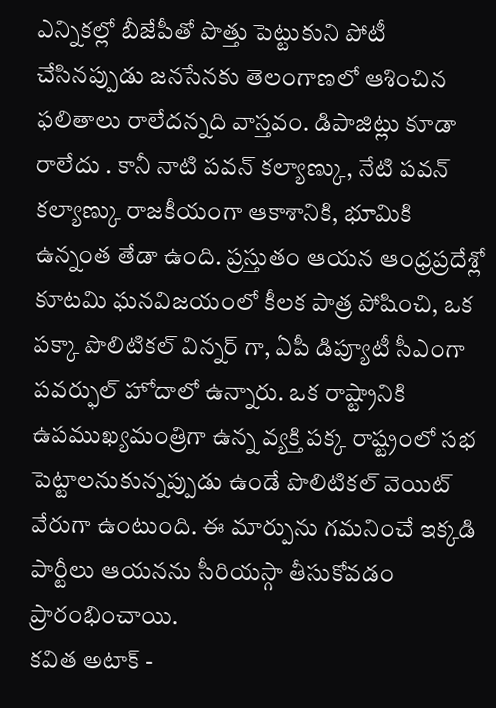ఎన్నికల్లో బీజేపీతో పొత్తు పెట్టుకుని పోటీ చేసినప్పుడు జనసేనకు తెలంగాణలో ఆశించిన ఫలితాలు రాలేదన్నది వాస్తవం. డిపాజిట్లు కూడా రాలేదు . కానీ నాటి పవన్ కల్యాణ్కు, నేటి పవన్ కల్యాణ్కు రాజకీయంగా ఆకాశానికి, భూమికి ఉన్నంత తేడా ఉంది. ప్రస్తుతం ఆయన ఆంధ్రప్రదేశ్లో కూటమి ఘనవిజయంలో కీలక పాత్ర పోషించి, ఒక పక్కా పొలిటికల్ విన్నర్ గా, ఏపీ డిప్యూటీ సీఎంగా పవర్ఫుల్ హోదాలో ఉన్నారు. ఒక రాష్ట్రానికి ఉపముఖ్యమంత్రిగా ఉన్న వ్యక్తి పక్క రాష్ట్రంలో సభ పెట్టాలనుకున్నప్పుడు ఉండే పొలిటికల్ వెయిట్ వేరుగా ఉంటుంది. ఈ మార్పును గమనించే ఇక్కడి పార్టీలు ఆయనను సీరియస్గా తీసుకోవడం ప్రారంభించాయి.
కవిత అటాక్ -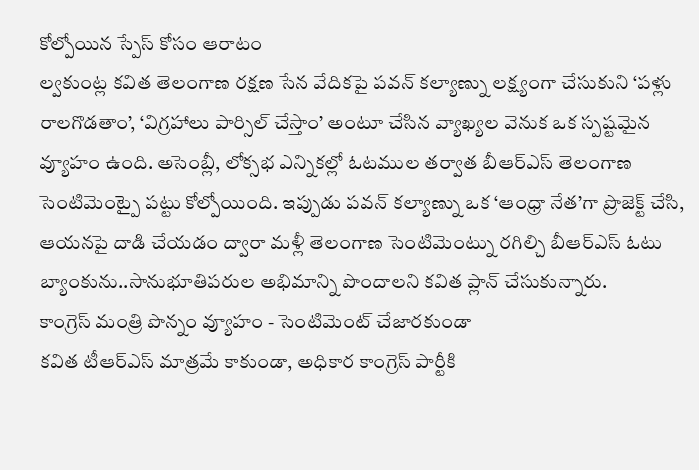కోల్పోయిన స్పేస్ కోసం ఆరాటం
ల్వకుంట్ల కవిత తెలంగాణ రక్షణ సేన వేదికపై పవన్ కల్యాణ్ను లక్ష్యంగా చేసుకుని ‘పళ్లు రాలగొడతాం’, ‘విగ్రహాలు పార్సిల్ చేస్తాం’ అంటూ చేసిన వ్యాఖ్యల వెనుక ఒక స్పష్టమైన వ్యూహం ఉంది. అసెంబ్లీ, లోక్సభ ఎన్నికల్లో ఓటముల తర్వాత బీఆర్ఎస్ తెలంగాణ సెంటిమెంట్పై పట్టు కోల్పోయింది. ఇప్పుడు పవన్ కల్యాణ్ను ఒక ‘ఆంధ్రా నేత’గా ప్రొజెక్ట్ చేసి, ఆయనపై దాడి చేయడం ద్వారా మళ్లీ తెలంగాణ సెంటిమెంట్ను రగిల్చి బీఆర్ఎస్ ఓటు బ్యాంకును..సానుభూతిపరుల అభిమాన్ని పొందాలని కవిత ప్లాన్ చేసుకున్నారు.
కాంగ్రెస్ మంత్రి పొన్నం వ్యూహం - సెంటిమెంట్ చేజారకుండా
కవిత టీఆర్ఎస్ మాత్రమే కాకుండా, అధికార కాంగ్రెస్ పార్టీకి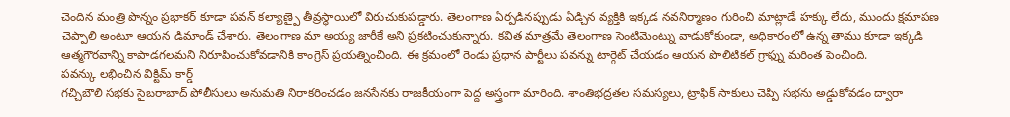చెందిన మంత్రి పొన్నం ప్రభాకర్ కూడా పవన్ కల్యాణ్పై తీవ్రస్థాయిలో విరుచుకుపడ్డారు. తెలంగాణ ఏర్పడినప్పుడు ఏడ్చిన వ్యక్తికి ఇక్కడ నవనిర్మాణం గురించి మాట్లాడే హక్కు లేదు, ముందు క్షమాపణ చెప్పాలి అంటూ ఆయన డిమాండ్ చేశారు. తెలంగాణ మా అయ్య జారీకే అని ప్రకటించుకున్నారు. కవిత మాత్రమే తెలంగాణ సెంటిమెంట్ను వాడుకోకుండా, అధికారంలో ఉన్న తాము కూడా ఇక్కడి ఆత్మగౌరవాన్ని కాపాడగలమని నిరూపించుకోవడానికి కాంగ్రెస్ ప్రయత్నించింది. ఈ క్రమంలో రెండు ప్రధాన పార్టీలు పవన్ను టార్గెట్ చేయడం ఆయన పొలిటికల్ గ్రాఫ్ను మరింత పెంచింది.
పవన్కు లభించిన విక్టిమ్ కార్డ్
గచ్చిబౌలి సభకు సైబరాబాద్ పోలీసులు అనుమతి నిరాకరించడం జనసేనకు రాజకీయంగా పెద్ద అస్త్రంగా మారింది. శాంతిభద్రతల సమస్యలు, ట్రాఫిక్ సాకులు చెప్పి సభను అడ్డుకోవడం ద్వారా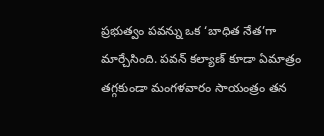ప్రభుత్వం పవన్ను ఒక ‘బాధిత నేత’గా మార్చేసింది. పవన్ కల్యాణ్ కూడా ఏమాత్రం తగ్గకుండా మంగళవారం సాయంత్రం తన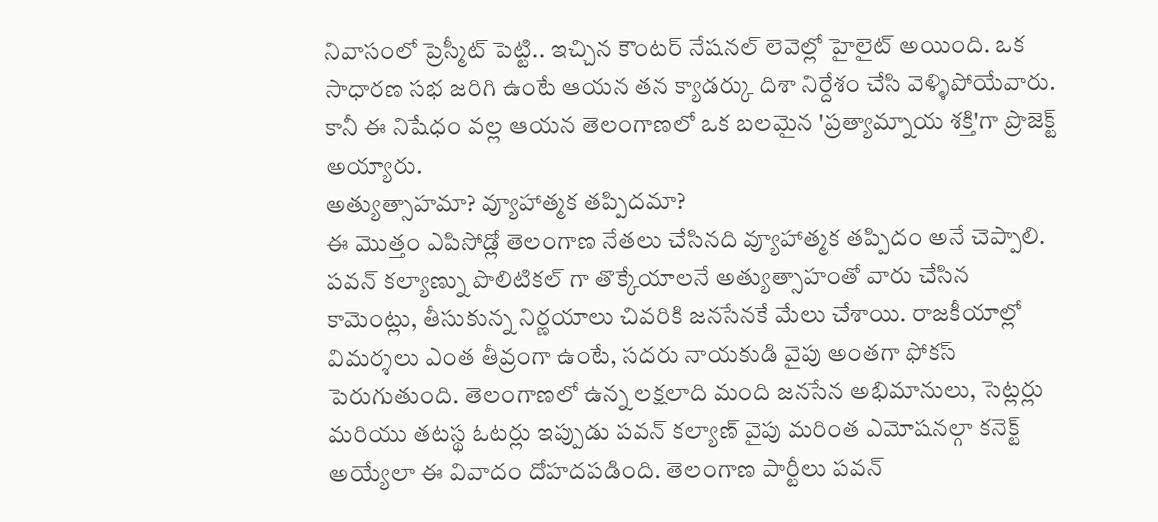నివాసంలో ప్రెస్మీట్ పెట్టి.. ఇచ్చిన కౌంటర్ నేషనల్ లెవెల్లో హైలైట్ అయింది. ఒక సాధారణ సభ జరిగి ఉంటే ఆయన తన క్యాడర్కు దిశా నిర్దేశం చేసి వెళ్ళిపోయేవారు. కానీ ఈ నిషేధం వల్ల ఆయన తెలంగాణలో ఒక బలమైన 'ప్రత్యామ్నాయ శక్తి'గా ప్రొజెక్ట్ అయ్యారు.
అత్యుత్సాహమా? వ్యూహాత్మక తప్పిదమా?
ఈ మొత్తం ఎపిసోడ్లో తెలంగాణ నేతలు చేసినది వ్యూహాత్మక తప్పిదం అనే చెప్పాలి. పవన్ కల్యాణ్ను పొలిటికల్ గా తొక్కేయాలనే అత్యుత్సాహంతో వారు చేసిన కామెంట్లు, తీసుకున్న నిర్ణయాలు చివరికి జనసేనకే మేలు చేశాయి. రాజకీయాల్లో విమర్శలు ఎంత తీవ్రంగా ఉంటే, సదరు నాయకుడి వైపు అంతగా ఫోకస్ పెరుగుతుంది. తెలంగాణలో ఉన్న లక్షలాది మంది జనసేన అభిమానులు, సెట్లర్లు మరియు తటస్థ ఓటర్లు ఇప్పుడు పవన్ కల్యాణ్ వైపు మరింత ఎమోషనల్గా కనెక్ట్ అయ్యేలా ఈ వివాదం దోహదపడింది. తెలంగాణ పార్టీలు పవన్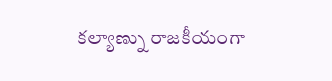కల్యాణ్ను రాజకీయంగా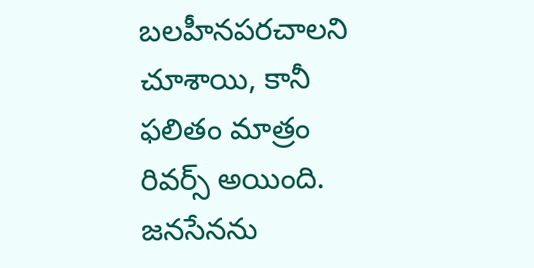బలహీనపరచాలని చూశాయి, కానీ ఫలితం మాత్రం రివర్స్ అయింది. జనసేనను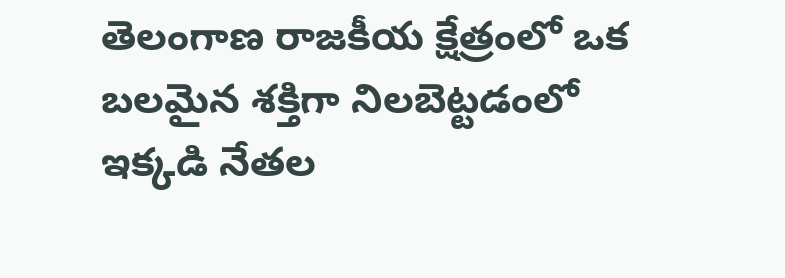తెలంగాణ రాజకీయ క్షేత్రంలో ఒక బలమైన శక్తిగా నిలబెట్టడంలో ఇక్కడి నేతల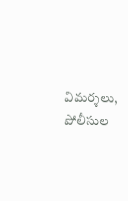విమర్శలు, పోలీసుల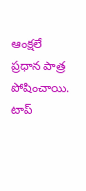ఆంక్షలే ప్రధాన పాత్ర పోషించాయి.
టాప్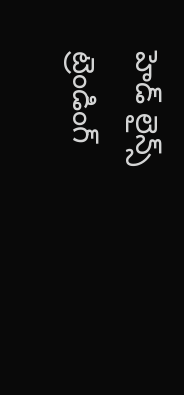హెడ్ లైన్స్
ట్రెండింగ్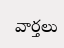వార్తలు